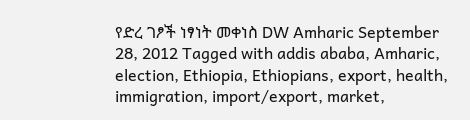የድረ ገፆች ነፃነት መቀነስ DW Amharic September 28, 2012 Tagged with addis ababa, Amharic, election, Ethiopia, Ethiopians, export, health, immigration, import/export, market,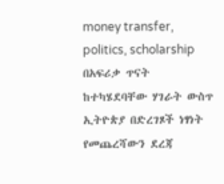money transfer, politics, scholarship በአፍሪቃ ጥናት ከተካሄደባቸው ሃገራት ውስጥ ኢትዮጵያ በድረገጾች ነፃነት የመጨረሻውን ደረጃ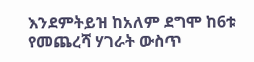እንደምትይዝ ከአለም ደግሞ ከ6ቱ የመጨረሻ ሃገራት ውስጥ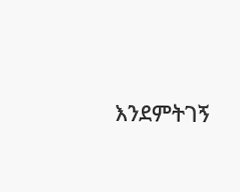እንደምትገኝ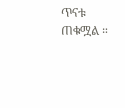ጥናቱ ጠቁሟል ።